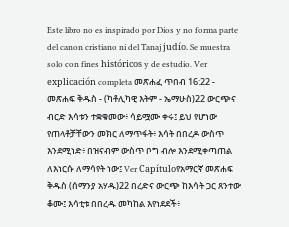Este libro no es inspirado por Dios y no forma parte del canon cristiano ni del Tanaj judío. Se muestra solo con fines históricos y de estudio. Ver explicación completa መጽሐፈ ጥበብ 16:22 - መጽሐፍ ቅዱስ - (ካቶሊካዊ እትም - ኤማሁስ)22 ውርጭና ብርድ እሳቱን ተቋቁመው፥ ሳይሟሙ ቀሩ፤ ይህ የሆነው የጠላቶቻቸውን መክር ለማጥፋት፥ እሳት በበረዶ ውስጥ እንደሚነድ፥ በዝናብም ውስጥ ቦግ ብሎ እንደሚቀጣጠል ለእነርሱ ለማሳየት ነው፤ Ver Capítuloየአማርኛ መጽሐፍ ቅዱስ (ሰማንያ አሃዱ)22 በረድና ውርጭ ከእሳት ጋር ጸንተው ቆሙ፤ እሳቲቱ በበረዱ መካከል እየነደደች፥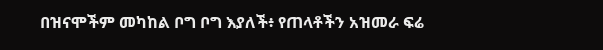በዝናሞችም መካከል ቦግ ቦግ እያለች፥ የጠላቶችን አዝመራ ፍሬ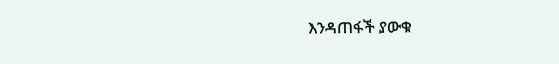እንዳጠፋች ያውቁ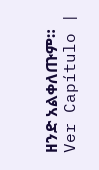ዘንድ አልቀለጡም። Ver Capítulo |